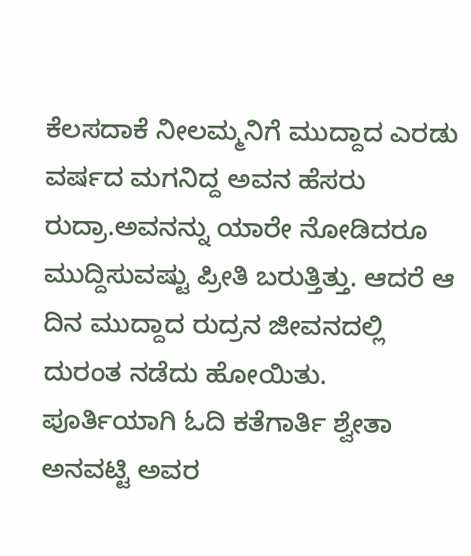ಕೆಲಸದಾಕೆ ನೀಲಮ್ಮನಿಗೆ ಮುದ್ದಾದ ಎರಡು ವರ್ಷದ ಮಗನಿದ್ದ ಅವನ ಹೆಸರು ರುದ್ರಾ.ಅವನನ್ನು ಯಾರೇ ನೋಡಿದರೂ ಮುದ್ದಿಸುವಷ್ಟು ಪ್ರೀತಿ ಬರುತ್ತಿತ್ತು. ಆದರೆ ಆ ದಿನ ಮುದ್ದಾದ ರುದ್ರನ ಜೀವನದಲ್ಲಿ ದುರಂತ ನಡೆದು ಹೋಯಿತು. ಪೂರ್ತಿಯಾಗಿ ಓದಿ ಕತೆಗಾರ್ತಿ ಶ್ವೇತಾ ಅನವಟ್ಟಿ ಅವರ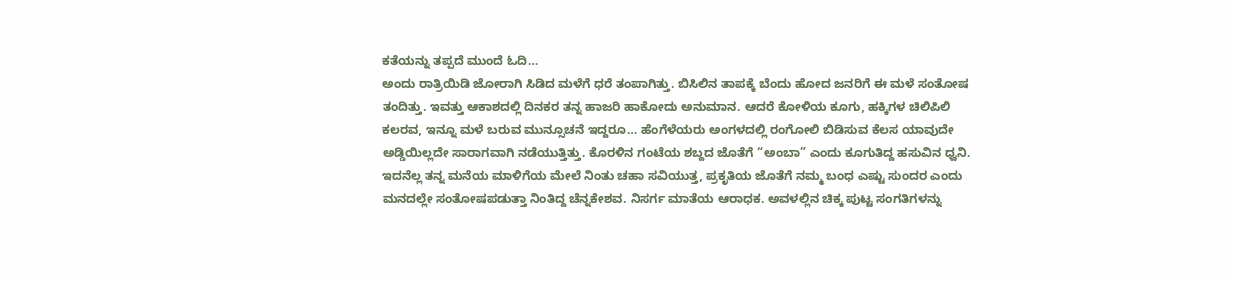ಕತೆಯನ್ನು ತಪ್ಪದೆ ಮುಂದೆ ಓದಿ…
ಅಂದು ರಾತ್ರಿಯಿಡಿ ಜೋರಾಗಿ ಸಿಡಿದ ಮಳೆಗೆ ಧರೆ ತಂಪಾಗಿತ್ತು. ಬಿಸಿಲಿನ ತಾಪಕ್ಕೆ ಬೆಂದು ಹೋದ ಜನರಿಗೆ ಈ ಮಳೆ ಸಂತೋಷ ತಂದಿತ್ತು. ಇವತ್ತು ಆಕಾಶದಲ್ಲಿ ದಿನಕರ ತನ್ನ ಹಾಜರಿ ಹಾಕೋದು ಅನುಮಾನ. ಆದರೆ ಕೋಳಿಯ ಕೂಗು, ಹಕ್ಕಿಗಳ ಚಿಲಿಪಿಲಿ ಕಲರವ, ಇನ್ನೂ ಮಳೆ ಬರುವ ಮುನ್ಸೂಚನೆ ಇದ್ದರೂ… ಹೆಂಗೆಳೆಯರು ಅಂಗಳದಲ್ಲಿ ರಂಗೋಲಿ ಬಿಡಿಸುವ ಕೆಲಸ ಯಾವುದೇ ಅಡ್ಡಿಯಿಲ್ಲದೇ ಸಾರಾಗವಾಗಿ ನಡೆಯುತ್ತಿತ್ತು. ಕೊರಳಿನ ಗಂಟೆಯ ಶಬ್ದದ ಜೊತೆಗೆ “ಅಂಬಾ” ಎಂದು ಕೂಗುತಿದ್ದ ಹಸುವಿನ ಧ್ವನಿ.
ಇದನೆಲ್ಲ ತನ್ನ ಮನೆಯ ಮಾಳಿಗೆಯ ಮೇಲೆ ನಿಂತು ಚಹಾ ಸವಿಯುತ್ತ, ಪ್ರಕೃತಿಯ ಜೊತೆಗೆ ನಮ್ಮ ಬಂಧ ಎಷ್ಟು ಸುಂದರ ಎಂದು ಮನದಲ್ಲೇ ಸಂತೋಷಪಡುತ್ತಾ ನಿಂತಿದ್ದ ಚೆನ್ನಕೇಶವ. ನಿಸರ್ಗ ಮಾತೆಯ ಆರಾಧಕ. ಅವಳಲ್ಲಿನ ಚಿಕ್ಕ ಪುಟ್ಟ ಸಂಗತಿಗಳನ್ನು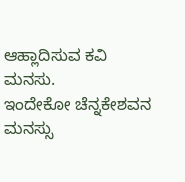ಆಹ್ಲಾದಿಸುವ ಕವಿ ಮನಸು.
ಇಂದೇಕೋ ಚೆನ್ನಕೇಶವನ ಮನಸ್ಸು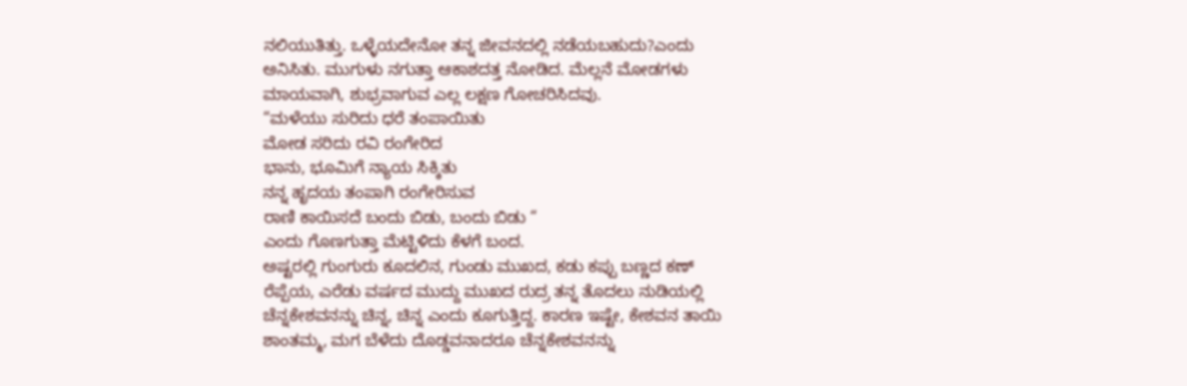ನಲಿಯುತಿತ್ತು. ಒಳ್ಳೆಯದೇನೋ ತನ್ನ ಜೀವನದಲ್ಲಿ ನಡೆಯಬಹುದು?ಎಂದು ಅನಿಸಿತು. ಮುಗುಳು ನಗುತ್ತಾ ಆಕಾಶದತ್ತ ನೋಡಿದ. ಮೆಲ್ಲನೆ ಮೋಡಗಳು ಮಾಯವಾಗಿ, ಶುಭ್ರವಾಗುವ ಎಲ್ಲ ಲಕ್ಷಣ ಗೋಚರಿಸಿದವು.
“ಮಳೆಯು ಸುರಿದು ಧರೆ ತಂಪಾಯಿತು
ಮೋಡ ಸರಿದು ರವಿ ರಂಗೇರಿದ
ಭಾನು, ಭೂಮಿಗೆ ನ್ಯಾಯ ಸಿಕ್ಕಿತು
ನನ್ನ ಹೃದಯ ತಂಪಾಗಿ ರಂಗೇರಿಸುವ
ರಾಣಿ ಕಾಯಿಸದೆ ಬಂದು ಬಿಡು, ಬಂದು ಬಿಡು “
ಎಂದು ಗೊಣಗುತ್ತಾ ಮೆಟ್ಟಿಳಿದು ಕೆಳಗೆ ಬಂದ.
ಅಷ್ಟರಲ್ಲಿ ಗುಂಗುರು ಕೂದಲಿನ, ಗುಂಡು ಮುಖದ, ಕಡು ಕಪ್ಪು ಬಣ್ಣದ ಕಣ್ ರೆಪ್ಪೆಯ, ಎರೆಡು ವರ್ಷದ ಮುದ್ದು ಮುಖದ ರುದ್ರ ತನ್ನ ತೊದಲು ನುಡಿಯಲ್ಲಿ ಚೆನ್ನಕೇಶವನನ್ನು ಚಿನ್ನ, ಚಿನ್ನ ಎಂದು ಕೂಗುತ್ತಿದ್ದ. ಕಾರಣ ಇಷ್ಟೇ, ಕೇಶವನ ತಾಯಿ ಶಾಂತಮ್ಮ, ಮಗ ಬೆಳೆದು ದೊಡ್ಡವನಾದರೂ ಚೆನ್ನಕೇಶವನನ್ನು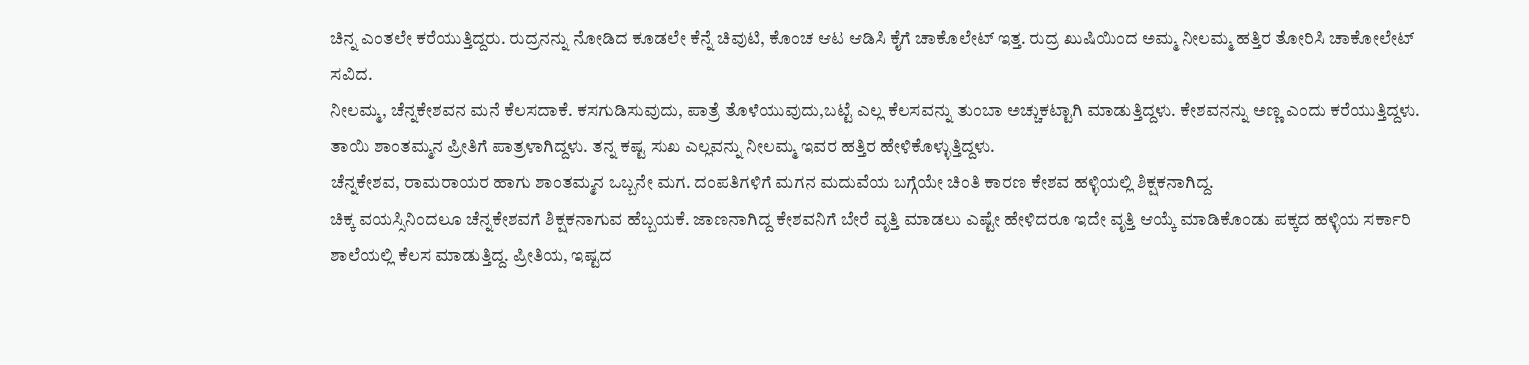ಚಿನ್ನ ಎಂತಲೇ ಕರೆಯುತ್ತಿದ್ದರು. ರುದ್ರನನ್ನು ನೋಡಿದ ಕೂಡಲೇ ಕೆನ್ನೆ ಚಿವುಟಿ, ಕೊಂಚ ಆಟ ಆಡಿಸಿ ಕೈಗೆ ಚಾಕೊಲೇಟ್ ಇತ್ತ. ರುದ್ರ ಖುಷಿಯಿಂದ ಅಮ್ಮ ನೀಲಮ್ಮ ಹತ್ತಿರ ತೋರಿಸಿ ಚಾಕೋಲೇಟ್ ಸವಿದ.
ನೀಲಮ್ಮ, ಚೆನ್ನಕೇಶವನ ಮನೆ ಕೆಲಸದಾಕೆ. ಕಸಗುಡಿಸುವುದು, ಪಾತ್ರೆ ತೊಳೆಯುವುದು,ಬಟ್ಟೆ ಎಲ್ಲ ಕೆಲಸವನ್ನು ತುಂಬಾ ಅಚ್ಚುಕಟ್ಟಾಗಿ ಮಾಡುತ್ತಿದ್ದಳು. ಕೇಶವನನ್ನು ಅಣ್ಣ ಎಂದು ಕರೆಯುತ್ತಿದ್ದಳು. ತಾಯಿ ಶಾಂತಮ್ಮನ ಪ್ರೀತಿಗೆ ಪಾತ್ರಳಾಗಿದ್ದಳು. ತನ್ನ ಕಷ್ಟ ಸುಖ ಎಲ್ಲವನ್ನು ನೀಲಮ್ಮ ಇವರ ಹತ್ತಿರ ಹೇಳಿಕೊಳ್ಳುತ್ತಿದ್ದಳು.
ಚೆನ್ನಕೇಶವ, ರಾಮರಾಯರ ಹಾಗು ಶಾಂತಮ್ಮನ ಒಬ್ಬನೇ ಮಗ. ದಂಪತಿಗಳಿಗೆ ಮಗನ ಮದುವೆಯ ಬಗ್ಗೆಯೇ ಚಿಂತಿ ಕಾರಣ ಕೇಶವ ಹಳ್ಳಿಯಲ್ಲಿ ಶಿಕ್ಷಕನಾಗಿದ್ದ.
ಚಿಕ್ಕ ವಯಸ್ಸಿನಿಂದಲೂ ಚೆನ್ನಕೇಶವಗೆ ಶಿಕ್ಷಕನಾಗುವ ಹೆಬ್ಬಯಕೆ. ಜಾಣನಾಗಿದ್ದ ಕೇಶವನಿಗೆ ಬೇರೆ ವೃತ್ತಿ ಮಾಡಲು ಎಷ್ಟೇ ಹೇಳಿದರೂ ಇದೇ ವೃತ್ತಿ ಆಯ್ಕೆ ಮಾಡಿಕೊಂಡು ಪಕ್ಕದ ಹಳ್ಳಿಯ ಸರ್ಕಾರಿ ಶಾಲೆಯಲ್ಲಿ ಕೆಲಸ ಮಾಡುತ್ತಿದ್ದ. ಪ್ರೀತಿಯ, ಇಷ್ಟದ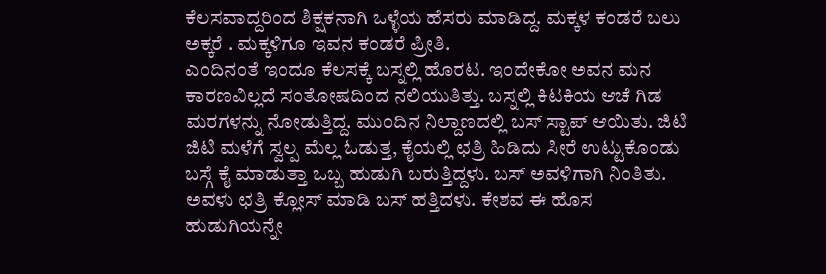ಕೆಲಸವಾದ್ದರಿಂದ ಶಿಕ್ಷಕನಾಗಿ ಒಳ್ಳೆಯ ಹೆಸರು ಮಾಡಿದ್ದ. ಮಕ್ಕಳ ಕಂಡರೆ ಬಲು ಅಕ್ಕರೆ . ಮಕ್ಕಳಿಗೂ ಇವನ ಕಂಡರೆ ಪ್ರೀತಿ.
ಎಂದಿನಂತೆ ಇಂದೂ ಕೆಲಸಕ್ಕೆ ಬಸ್ನಲ್ಲಿ ಹೊರಟ. ಇಂದೇಕೋ ಅವನ ಮನ ಕಾರಣವಿಲ್ಲದೆ ಸಂತೋಷದಿಂದ ನಲಿಯುತಿತ್ತು. ಬಸ್ನಲ್ಲಿ ಕಿಟಕಿಯ ಆಚೆ ಗಿಡ ಮರಗಳನ್ನು ನೋಡುತ್ತಿದ್ದ. ಮುಂದಿನ ನಿಲ್ದಾಣದಲ್ಲಿ ಬಸ್ ಸ್ಟಾಪ್ ಆಯಿತು. ಜಿಟಿ ಜಿಟಿ ಮಳೆಗೆ ಸ್ವಲ್ಪ ಮೆಲ್ಲ ಓಡುತ್ತ, ಕೈಯಲ್ಲಿ ಛತ್ರಿ ಹಿಡಿದು ಸೀರೆ ಉಟ್ಟುಕೊಂಡು ಬಸ್ಗೆ ಕೈ ಮಾಡುತ್ತಾ ಒಬ್ಬ ಹುಡುಗಿ ಬರುತ್ತಿದ್ದಳು. ಬಸ್ ಅವಳಿಗಾಗಿ ನಿಂತಿತು. ಅವಳು ಛತ್ರಿ ಕ್ಲೋಸ್ ಮಾಡಿ ಬಸ್ ಹತ್ತಿದಳು. ಕೇಶವ ಈ ಹೊಸ ಹುಡುಗಿಯನ್ನೇ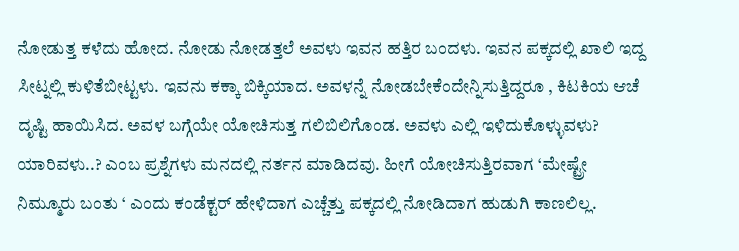ನೋಡುತ್ತ ಕಳೆದು ಹೋದ. ನೋಡು ನೋಡತ್ತಲೆ ಅವಳು ಇವನ ಹತ್ತಿರ ಬಂದಳು. ಇವನ ಪಕ್ಕದಲ್ಲಿ ಖಾಲಿ ಇದ್ದ ಸೀಟ್ನಲ್ಲಿ ಕುಳಿತೆಬೀಟ್ಟಳು. ಇವನು ಕಕ್ಕಾ ಬಿಕ್ಕಿಯಾದ. ಅವಳನ್ನೆ ನೋಡಬೇಕೆಂದೇನ್ನಿಸುತ್ತಿದ್ದರೂ , ಕಿಟಕಿಯ ಆಚೆ ದೃಷ್ಟಿ ಹಾಯಿಸಿದ. ಅವಳ ಬಗ್ಗೆಯೇ ಯೋಚಿಸುತ್ತ ಗಲಿಬಿಲಿಗೊಂಡ. ಅವಳು ಎಲ್ಲಿ ಇಳಿದುಕೊಳ್ಳುವಳು? ಯಾರಿವಳು..? ಎಂಬ ಪ್ರಶ್ನೆಗಳು ಮನದಲ್ಲಿ ನರ್ತನ ಮಾಡಿದವು. ಹೀಗೆ ಯೋಚಿಸುತ್ತಿರವಾಗ ‘ಮೇಷ್ಟ್ರೇ ನಿಮ್ಮೂರು ಬಂತು ‘ ಎಂದು ಕಂಡೆಕ್ಟರ್ ಹೇಳಿದಾಗ ಎಚ್ಚೆತ್ತು ಪಕ್ಕದಲ್ಲಿ ನೋಡಿದಾಗ ಹುಡುಗಿ ಕಾಣಲಿಲ್ಲ.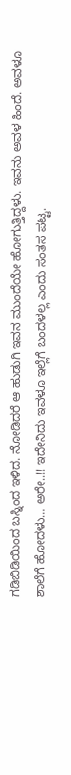ಗಡಿಬಿಡಿಯಿಂದ ಬಸ್ನಿಂದ ಇಳಿದ. ನೋಡಿದರೆ ಆ ಹುಡುಗಿ ಇವನ ಮುಂದೆಯೇ ಹೋಗುತ್ತಿದ್ದಳು. ಇವನು ಅವಳ ಹಿಂದೆ. ಅವಳೂ ಶಾಲೆಗೆ ಹೋದಳು… ಅರೇ..!! ಇದೇನಿದು ಇವಳೂ ಇಲ್ಲೆಗೆ ಬಂದಳಲ್ಲ ಎಂದು ಸಂತಸ ಪಟ್ಟ.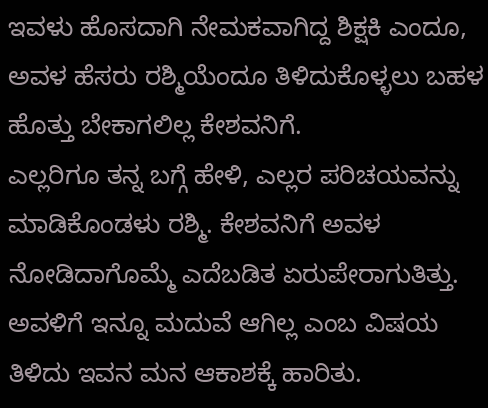ಇವಳು ಹೊಸದಾಗಿ ನೇಮಕವಾಗಿದ್ದ ಶಿಕ್ಷಕಿ ಎಂದೂ, ಅವಳ ಹೆಸರು ರಶ್ಮಿಯೆಂದೂ ತಿಳಿದುಕೊಳ್ಳಲು ಬಹಳ ಹೊತ್ತು ಬೇಕಾಗಲಿಲ್ಲ ಕೇಶವನಿಗೆ.
ಎಲ್ಲರಿಗೂ ತನ್ನ ಬಗ್ಗೆ ಹೇಳಿ, ಎಲ್ಲರ ಪರಿಚಯವನ್ನು ಮಾಡಿಕೊಂಡಳು ರಶ್ಮಿ. ಕೇಶವನಿಗೆ ಅವಳ ನೋಡಿದಾಗೊಮ್ಮೆ ಎದೆಬಡಿತ ಏರುಪೇರಾಗುತಿತ್ತು. ಅವಳಿಗೆ ಇನ್ನೂ ಮದುವೆ ಆಗಿಲ್ಲ ಎಂಬ ವಿಷಯ ತಿಳಿದು ಇವನ ಮನ ಆಕಾಶಕ್ಕೆ ಹಾರಿತು.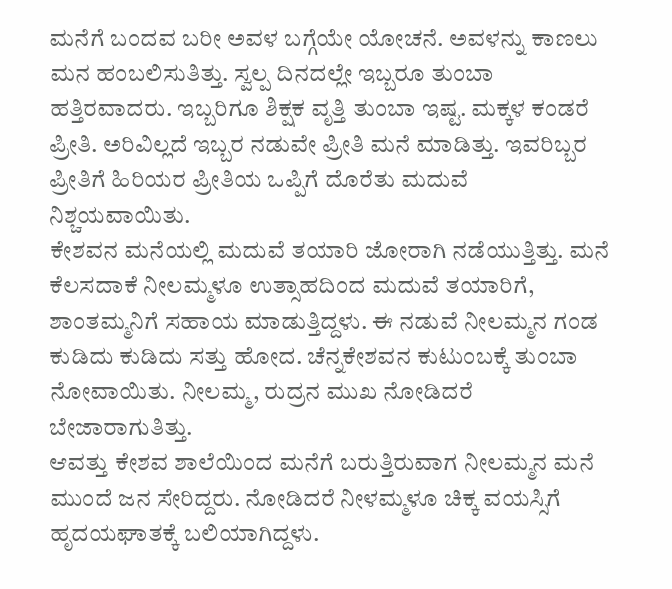ಮನೆಗೆ ಬಂದವ ಬರೀ ಅವಳ ಬಗ್ಗೆಯೇ ಯೋಚನೆ. ಅವಳನ್ನು ಕಾಣಲು ಮನ ಹಂಬಲಿಸುತಿತ್ತು. ಸ್ವಲ್ಪ ದಿನದಲ್ಲೇ ಇಬ್ಬರೂ ತುಂಬಾ ಹತ್ತಿರವಾದರು. ಇಬ್ಬರಿಗೂ ಶಿಕ್ಷಕ ವೃತ್ತಿ ತುಂಬಾ ಇಷ್ಟ. ಮಕ್ಕಳ ಕಂಡರೆ ಪ್ರೀತಿ. ಅರಿವಿಲ್ಲದೆ ಇಬ್ಬರ ನಡುವೇ ಪ್ರೀತಿ ಮನೆ ಮಾಡಿತ್ತು. ಇವರಿಬ್ಬರ ಪ್ರೀತಿಗೆ ಹಿರಿಯರ ಪ್ರೀತಿಯ ಒಪ್ಪಿಗೆ ದೊರೆತು ಮದುವೆ ನಿಶ್ಚಯವಾಯಿತು.
ಕೇಶವನ ಮನೆಯಲ್ಲಿ ಮದುವೆ ತಯಾರಿ ಜೋರಾಗಿ ನಡೆಯುತ್ತಿತ್ತು. ಮನೆ ಕೆಲಸದಾಕೆ ನೀಲಮ್ಮಳೂ ಉತ್ಸಾಹದಿಂದ ಮದುವೆ ತಯಾರಿಗೆ, ಶಾಂತಮ್ಮನಿಗೆ ಸಹಾಯ ಮಾಡುತ್ತಿದ್ದಳು. ಈ ನಡುವೆ ನೀಲಮ್ಮನ ಗಂಡ ಕುಡಿದು ಕುಡಿದು ಸತ್ತು ಹೋದ. ಚೆನ್ನಕೇಶವನ ಕುಟುಂಬಕ್ಕೆ ತುಂಬಾ ನೋವಾಯಿತು. ನೀಲಮ್ಮ, ರುದ್ರನ ಮುಖ ನೋಡಿದರೆ ಬೇಜಾರಾಗುತಿತ್ತು.
ಆವತ್ತು ಕೇಶವ ಶಾಲೆಯಿಂದ ಮನೆಗೆ ಬರುತ್ತಿರುವಾಗ ನೀಲಮ್ಮನ ಮನೆ ಮುಂದೆ ಜನ ಸೇರಿದ್ದರು. ನೋಡಿದರೆ ನೀಳಮ್ಮಳೂ ಚಿಕ್ಕ ವಯಸ್ಸಿಗೆ ಹೃದಯಘಾತಕ್ಕೆ ಬಲಿಯಾಗಿದ್ದಳು.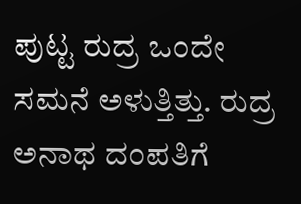ಪುಟ್ಟ ರುದ್ರ ಒಂದೇ ಸಮನೆ ಅಳುತ್ತಿತ್ತು. ರುದ್ರ ಅನಾಥ ದಂಪತಿಗೆ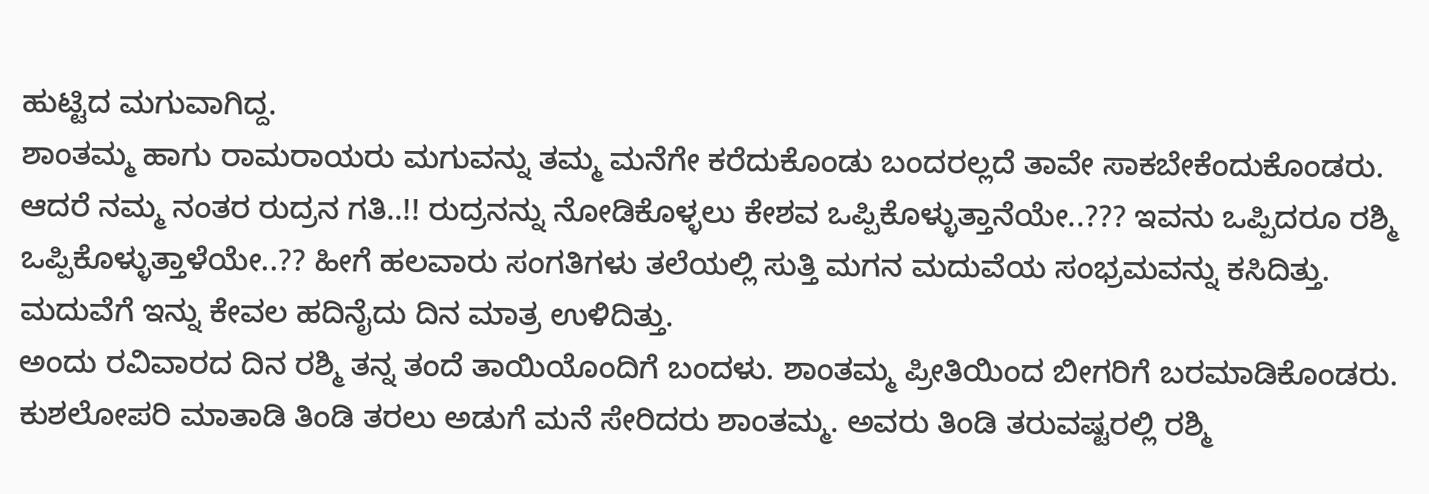ಹುಟ್ಟಿದ ಮಗುವಾಗಿದ್ದ.
ಶಾಂತಮ್ಮ ಹಾಗು ರಾಮರಾಯರು ಮಗುವನ್ನು ತಮ್ಮ ಮನೆಗೇ ಕರೆದುಕೊಂಡು ಬಂದರಲ್ಲದೆ ತಾವೇ ಸಾಕಬೇಕೆಂದುಕೊಂಡರು. ಆದರೆ ನಮ್ಮ ನಂತರ ರುದ್ರನ ಗತಿ..!! ರುದ್ರನನ್ನು ನೋಡಿಕೊಳ್ಳಲು ಕೇಶವ ಒಪ್ಪಿಕೊಳ್ಳುತ್ತಾನೆಯೇ..??? ಇವನು ಒಪ್ಪಿದರೂ ರಶ್ಮಿ ಒಪ್ಪಿಕೊಳ್ಳುತ್ತಾಳೆಯೇ..?? ಹೀಗೆ ಹಲವಾರು ಸಂಗತಿಗಳು ತಲೆಯಲ್ಲಿ ಸುತ್ತಿ ಮಗನ ಮದುವೆಯ ಸಂಭ್ರಮವನ್ನು ಕಸಿದಿತ್ತು. ಮದುವೆಗೆ ಇನ್ನು ಕೇವಲ ಹದಿನೈದು ದಿನ ಮಾತ್ರ ಉಳಿದಿತ್ತು.
ಅಂದು ರವಿವಾರದ ದಿನ ರಶ್ಮಿ ತನ್ನ ತಂದೆ ತಾಯಿಯೊಂದಿಗೆ ಬಂದಳು. ಶಾಂತಮ್ಮ ಪ್ರೀತಿಯಿಂದ ಬೀಗರಿಗೆ ಬರಮಾಡಿಕೊಂಡರು. ಕುಶಲೋಪರಿ ಮಾತಾಡಿ ತಿಂಡಿ ತರಲು ಅಡುಗೆ ಮನೆ ಸೇರಿದರು ಶಾಂತಮ್ಮ. ಅವರು ತಿಂಡಿ ತರುವಷ್ಟರಲ್ಲಿ ರಶ್ಮಿ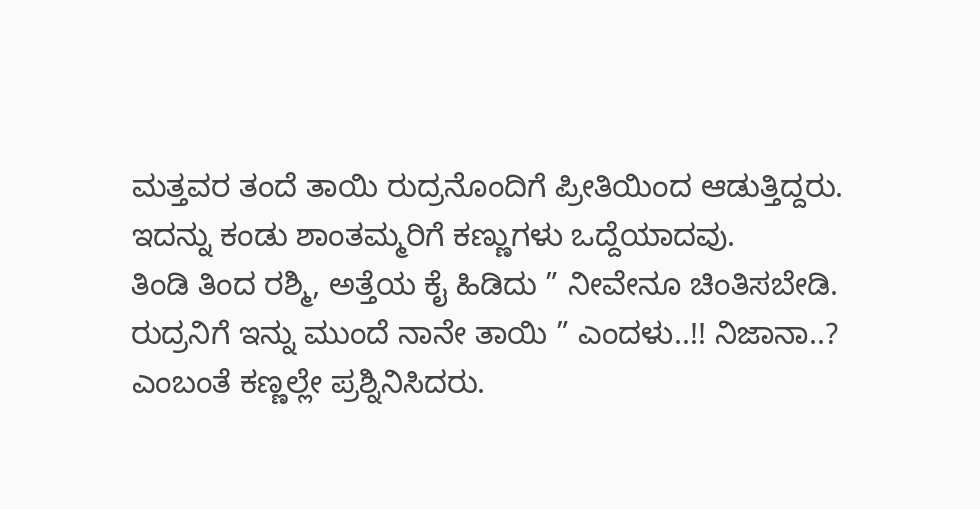ಮತ್ತವರ ತಂದೆ ತಾಯಿ ರುದ್ರನೊಂದಿಗೆ ಪ್ರೀತಿಯಿಂದ ಆಡುತ್ತಿದ್ದರು. ಇದನ್ನು ಕಂಡು ಶಾಂತಮ್ಮರಿಗೆ ಕಣ್ಣುಗಳು ಒದ್ದೆಯಾದವು.
ತಿಂಡಿ ತಿಂದ ರಶ್ಮಿ, ಅತ್ತೆಯ ಕೈ ಹಿಡಿದು ” ನೀವೇನೂ ಚಿಂತಿಸಬೇಡಿ. ರುದ್ರನಿಗೆ ಇನ್ನು ಮುಂದೆ ನಾನೇ ತಾಯಿ ” ಎಂದಳು..!! ನಿಜಾನಾ..? ಎಂಬಂತೆ ಕಣ್ಣಲ್ಲೇ ಪ್ರಶ್ನಿನಿಸಿದರು.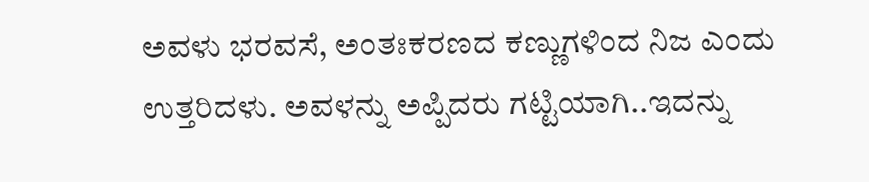ಅವಳು ಭರವಸೆ, ಅಂತಃಕರಣದ ಕಣ್ಣುಗಳಿಂದ ನಿಜ ಎಂದು ಉತ್ತರಿದಳು. ಅವಳನ್ನು ಅಪ್ಪಿದರು ಗಟ್ಟಿಯಾಗಿ..ಇದನ್ನು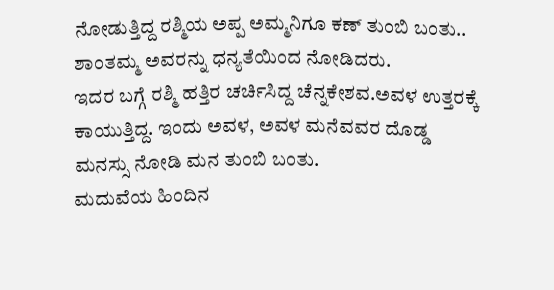ನೋಡುತ್ತಿದ್ದ ರಶ್ಮಿಯ ಅಪ್ಪ ಅಮ್ಮನಿಗೂ ಕಣ್ ತುಂಬಿ ಬಂತು.. ಶಾಂತಮ್ಮ ಅವರನ್ನು ಧನ್ಯತೆಯಿಂದ ನೋಡಿದರು.
ಇದರ ಬಗ್ಗೆ ರಶ್ಮಿ ಹತ್ತಿರ ಚರ್ಚಿಸಿದ್ದ ಚೆನ್ನಕೇಶವ.ಅವಳ ಉತ್ತರಕ್ಕೆ ಕಾಯುತ್ತಿದ್ದ. ಇಂದು ಅವಳ, ಅವಳ ಮನೆವವರ ದೊಡ್ಡ ಮನಸ್ಸು ನೋಡಿ ಮನ ತುಂಬಿ ಬಂತು.
ಮದುವೆಯ ಹಿಂದಿನ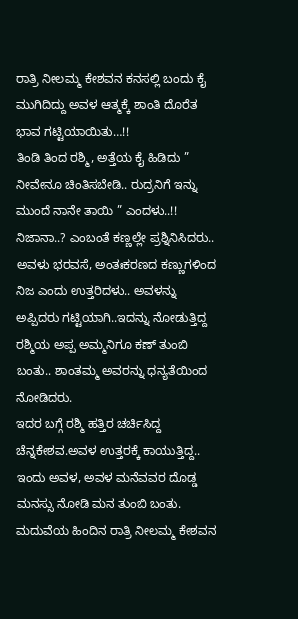ರಾತ್ರಿ ನೀಲಮ್ಮ ಕೇಶವನ ಕನಸಲ್ಲಿ ಬಂದು ಕೈ ಮುಗಿದಿದ್ದು ಅವಳ ಆತ್ಮಕ್ಕೆ ಶಾಂತಿ ದೊರೆತ ಭಾವ ಗಟ್ಟಿಯಾಯಿತು…!!
ತಿಂಡಿ ತಿಂದ ರಶ್ಮಿ, ಅತ್ತೆಯ ಕೈ ಹಿಡಿದು ” ನೀವೇನೂ ಚಿಂತಿಸಬೇಡಿ.. ರುದ್ರನಿಗೆ ಇನ್ನು ಮುಂದೆ ನಾನೇ ತಾಯಿ ” ಎಂದಳು..!! ನಿಜಾನಾ..? ಎಂಬಂತೆ ಕಣ್ಣಲ್ಲೇ ಪ್ರಶ್ನಿನಿಸಿದರು.. ಅವಳು ಭರವಸೆ, ಅಂತಃಕರಣದ ಕಣ್ಣುಗಳಿಂದ ನಿಜ ಎಂದು ಉತ್ತರಿದಳು.. ಅವಳನ್ನು ಅಪ್ಪಿದರು ಗಟ್ಟಿಯಾಗಿ..ಇದನ್ನು ನೋಡುತ್ತಿದ್ದ ರಶ್ಮಿಯ ಅಪ್ಪ ಅಮ್ಮನಿಗೂ ಕಣ್ ತುಂಬಿ ಬಂತು.. ಶಾಂತಮ್ಮ ಅವರನ್ನು ಧನ್ಯತೆಯಿಂದ ನೋಡಿದರು.
ಇದರ ಬಗ್ಗೆ ರಶ್ಮಿ ಹತ್ತಿರ ಚರ್ಚಿಸಿದ್ದ ಚೆನ್ನಕೇಶವ.ಅವಳ ಉತ್ತರಕ್ಕೆ ಕಾಯುತ್ತಿದ್ದ.. ಇಂದು ಅವಳ, ಅವಳ ಮನೆವವರ ದೊಡ್ಡ ಮನಸ್ಸು ನೋಡಿ ಮನ ತುಂಬಿ ಬಂತು. ಮದುವೆಯ ಹಿಂದಿನ ರಾತ್ರಿ ನೀಲಮ್ಮ ಕೇಶವನ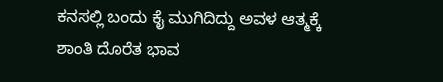ಕನಸಲ್ಲಿ ಬಂದು ಕೈ ಮುಗಿದಿದ್ದು ಅವಳ ಆತ್ಮಕ್ಕೆ ಶಾಂತಿ ದೊರೆತ ಭಾವ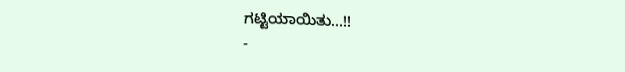ಗಟ್ಟಿಯಾಯಿತು…!!
-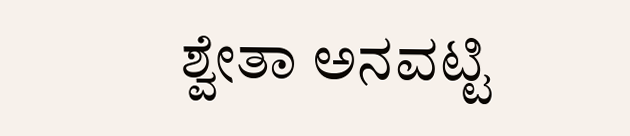ಶ್ವೇತಾ ಅನವಟ್ಟಿ